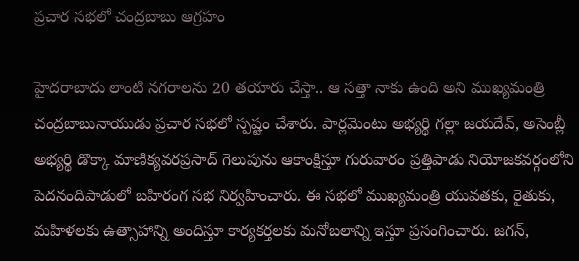ప్రచార సభలో చంద్రబాబు ఆగ్రహం

హైదరాబాదు లాంటి నగరాలను 20 తయారు చేస్తా.. ఆ సత్తా నాకు ఉంది అని ముఖ్యమంత్రి చంద్రబాబునాయుడు ప్రచార సభలో స్పష్టం చేశారు. పార్లమెంటు అభ్యర్థి గల్లా జయదేవ్‌, అసెంబ్లీ అభ్యర్థి డొక్కా మాణిక్యవరప్రసాద్‌ గెలుపును ఆకాంక్షిస్తూ గురువారం ప్రత్తిపాడు నియోజకవర్గంలోని పెదనందిపాడులో బహిరంగ సభ నిర్వహించారు. ఈ సభలో ముఖ్యమంత్రి యువతకు, రైతుకు, మహిళలకు ఉత్సాహాన్ని అందిస్తూ కార్యకర్తలకు మనోబలాన్ని ఇస్తూ ప్రసంగించారు. జగన్,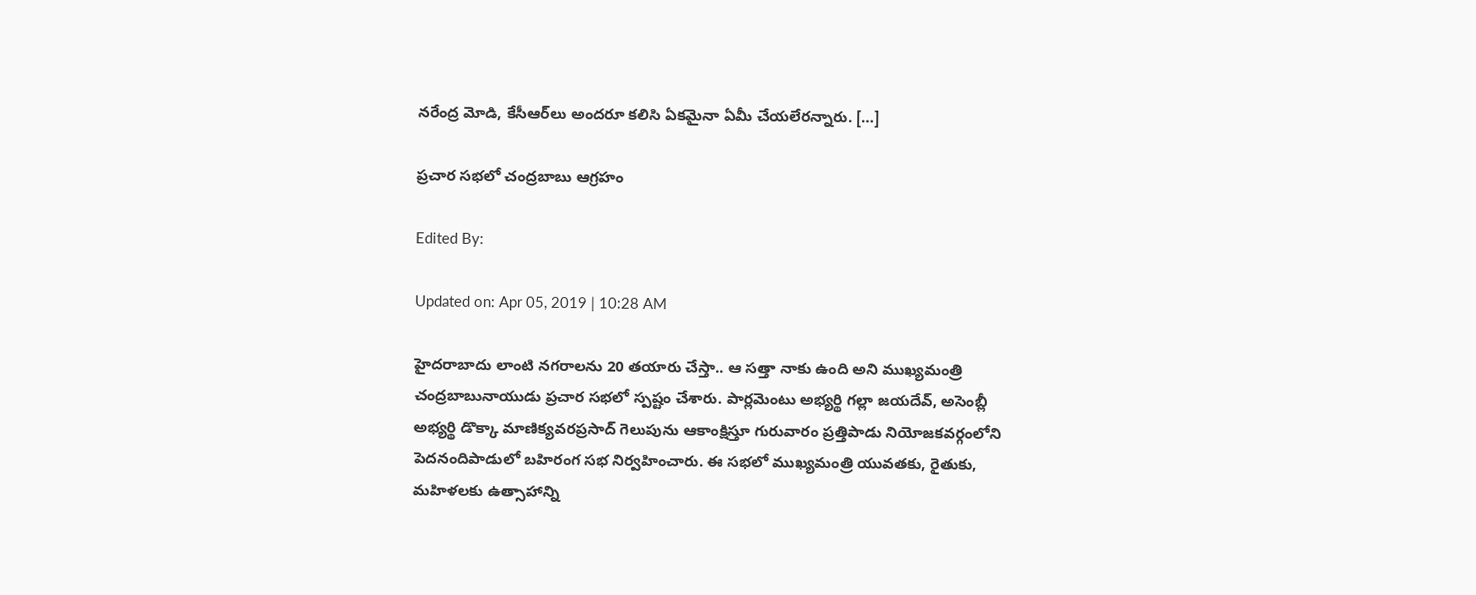నరేంద్ర మోడి, కేసీఆర్‌లు అందరూ కలిసి ఏకమైనా ఏమీ చేయలేరన్నారు. […]

ప్రచార సభలో చంద్రబాబు ఆగ్రహం

Edited By:

Updated on: Apr 05, 2019 | 10:28 AM

హైదరాబాదు లాంటి నగరాలను 20 తయారు చేస్తా.. ఆ సత్తా నాకు ఉంది అని ముఖ్యమంత్రి చంద్రబాబునాయుడు ప్రచార సభలో స్పష్టం చేశారు. పార్లమెంటు అభ్యర్థి గల్లా జయదేవ్‌, అసెంబ్లీ అభ్యర్థి డొక్కా మాణిక్యవరప్రసాద్‌ గెలుపును ఆకాంక్షిస్తూ గురువారం ప్రత్తిపాడు నియోజకవర్గంలోని పెదనందిపాడులో బహిరంగ సభ నిర్వహించారు. ఈ సభలో ముఖ్యమంత్రి యువతకు, రైతుకు, మహిళలకు ఉత్సాహాన్ని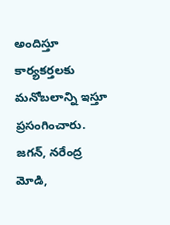అందిస్తూ కార్యకర్తలకు మనోబలాన్ని ఇస్తూ ప్రసంగించారు. జగన్, నరేంద్ర మోడి,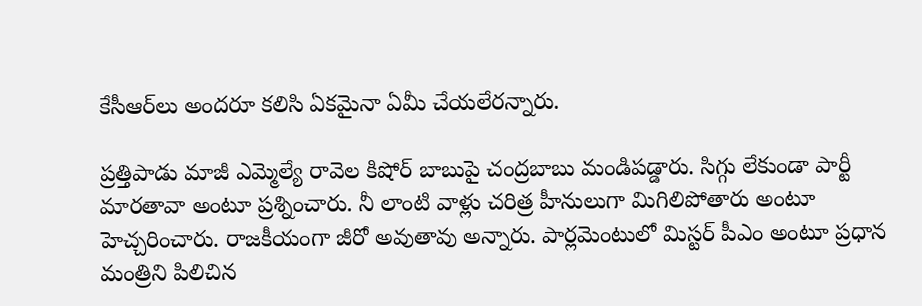కేసీఆర్‌లు అందరూ కలిసి ఏకమైనా ఏమీ చేయలేరన్నారు.

ప్రత్తిపాడు మాజీ ఎమ్మెల్యే రావెల కిషోర్‌ బాబుపై చంద్రబాబు మండిపడ్డారు. సిగ్గు లేకుండా పార్టీ మార‌తావా అంటూ ప్రశ్నించారు. నీ లాంటి వాళ్లు చరిత్ర హీనులుగా మిగిలిపోతారు అంటూ హెచ్చరించారు. రాజకీయంగా జీరో అవుతావు అన్నారు. పార్లమెంటులో మిస్టర్‌ పీఎం అంటూ ప్రధాన మంత్రిని పిలిచిన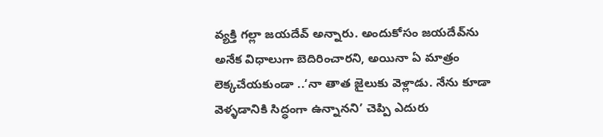వ్యక్తి గల్లా జయదేవ్‌ అన్నారు. అందుకోసం జయదేవ్‌ను అనేక విధాలుగా బెదిరించారని, అయినా ఏ మాత్రం లెక్కచేయకుండా ..‘నా తాత జైలుకు వెళ్లాడు. నేను కూడా వెళ్ళడానికి సిద్ధంగా ఉన్నానని’ చెప్పి ఎదురు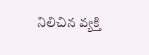నిలిచిన వ్యక్తి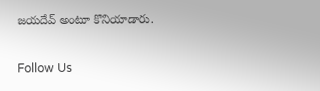జయదేవ్‌ అంటూ కొనియాడారు.

Follow Us